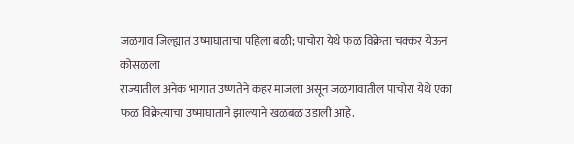जळगाव जिल्ह्यात उष्माघाताचा पहिला बळी; पाचोरा येथे फळ विक्रेता चक्कर येऊन कोसळला
राज्यातील अनेक भागात उष्णतेने कहर माजला असून जळगावातील पाचोरा येथे एका फळ विक्रेत्याचा उष्माघाताने झाल्याने खळबळ उडाली आहे.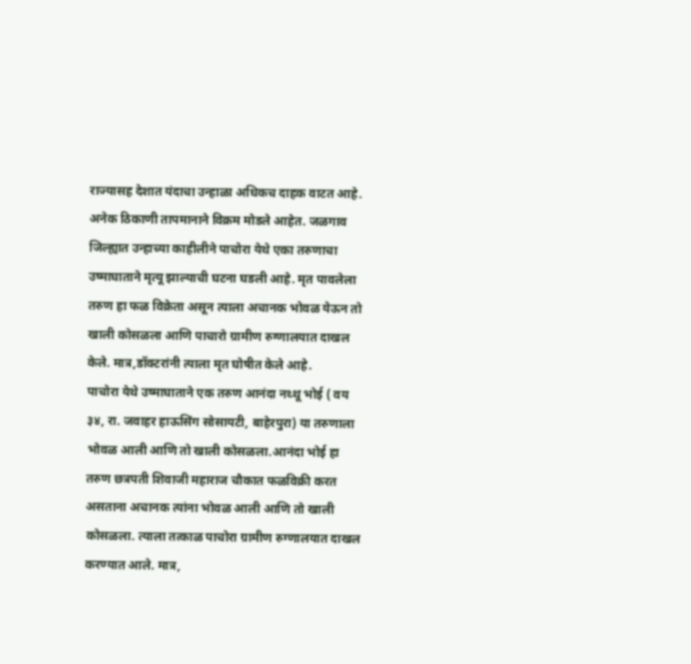राज्यासह देशात यंदाचा उन्हाळा अधिकच दाहक वाटत आहे. अनेक ठिकाणी तापमानाने विक्रम मोडले आहेत. जळगाव जिल्ह्यात उन्हाच्या काहीलीने पाचोरा येथे एका तरुणाचा उष्माघाताने मृत्यू झाल्याची घटना घडली आहे. मृत पावलेला तरुण हा फळ विक्रेता असून त्याला अचानक भोवळ येऊन तो खाली कोसळला आणि पाचारो ग्रामीण रुग्णालयात दाखल केले. मात्र,डॉक्टरांनी त्याला मृत घोषीत केले आहे.
पाचोरा येथे उष्माघाताने एक तरुण आनंदा नथ्थू भोई ( वय ३४, रा. जवाहर हाऊसिंग सोसायटी, बाहेरपुरा) या तरुणाला भोवळ आली आणि तो खाली कोसळला.आनंदा भोई हा तरुण छत्रपती शिवाजी महाराज चौकात फळविक्री करत असताना अचानक त्यांना भोवळ आली आणि तो खाली कोसळला. त्याला तत्काळ पाचोरा ग्रामीण रुग्णालयात दाखल करण्यात आले. मात्र,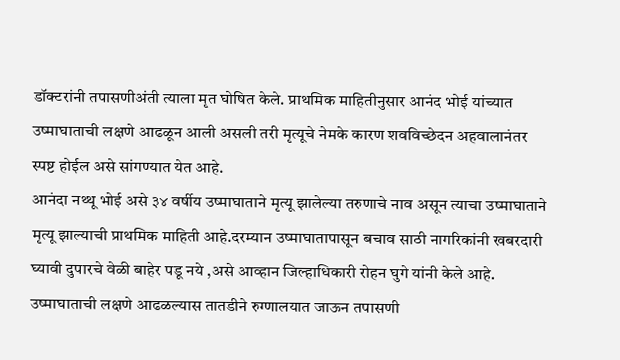डॉक्टरांनी तपासणीअंती त्याला मृत घोषित केले. प्राथमिक माहितीनुसार आनंद भोई यांच्यात उष्माघाताची लक्षणे आढळून आली असली तरी मृत्यूचे नेमके कारण शवविच्छेदन अहवालानंतर स्पष्ट होईल असे सांगण्यात येत आहे.
आनंदा नथ्थू भोई असे ३४ वर्षीय उष्माघाताने मृत्यू झालेल्या तरुणाचे नाव असून त्याचा उष्माघाताने मृत्यू झाल्याची प्राथमिक माहिती आहे.दरम्यान उष्माघातापासून बचाव साठी नागरिकांनी खबरदारी घ्यावी दुपारचे वेळी बाहेर पडू नये ,असे आव्हान जिल्हाधिकारी रोहन घुगे यांनी केले आहे. उष्माघाताची लक्षणे आढळल्यास तातडीने रुग्णालयात जाऊन तपासणी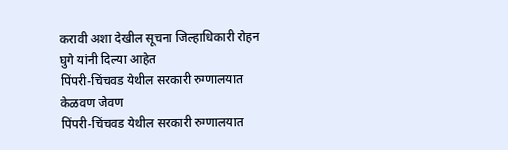करावी अशा देखील सूचना जिल्हाधिकारी रोहन घुगे यांनी दिल्या आहेत
पिंपरी-चिंचवड येथील सरकारी रुग्णालयात केळवण जेवण
पिंपरी-चिंचवड येथील सरकारी रुग्णालयात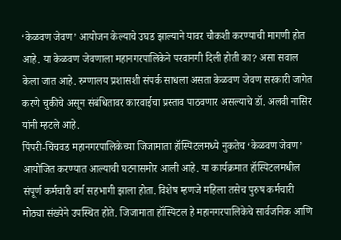‘केळवण जेवण’ आयोजन केल्याचे उघड झाल्याने यावर चौकशी करण्याची मागणी होत आहे. या केळवण जेवणाला महानगरपालिकेने परवानगी दिली होती का? असा सवाल केला जात आहे. रुग्णालय प्रशासशी संपर्क साधला असता केळवण जेवण सरकारी जागेत करणे चुकीचे असून संबंधितावर कारवाईचा प्रस्ताव पाठवणार असल्याचे डॉ. अलवी नासिर यांनी म्हटले आहे.
पिंपरी-चिंचवड महानगरपालिकेच्या जिजामाता हॉस्पिटलमध्ये नुकतेच ‘केळवण जेवण’ आयोजित करण्यात आल्याची घटनासमोर आली आहे. या कार्यक्रमात हॉस्पिटलमधील संपूर्ण कर्मचारी वर्ग सहभागी झाला होता. विशेष म्हणजे महिला तसेच पुरुष कर्मचारी मोठ्या संख्येने उपस्थित होते. जिजामाता हॉस्पिटल हे महानगरपालिकेचे सार्वजनिक आणि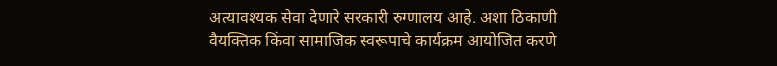अत्यावश्यक सेवा देणारे सरकारी रुग्णालय आहे. अशा ठिकाणी वैयक्तिक किंवा सामाजिक स्वरूपाचे कार्यक्रम आयोजित करणे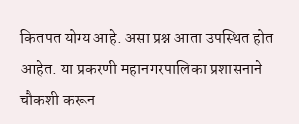कितपत योग्य आहे. असा प्रश्न आता उपस्थित होत आहेत. या प्रकरणी महानगरपालिका प्रशासनाने चौकशी करून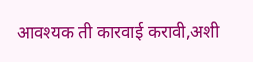आवश्यक ती कारवाई करावी,अशी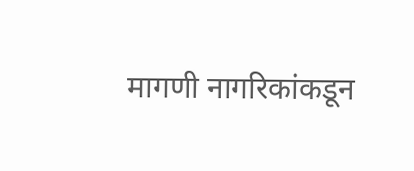मागणी नागरिकांकडून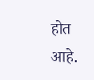होत आहे.